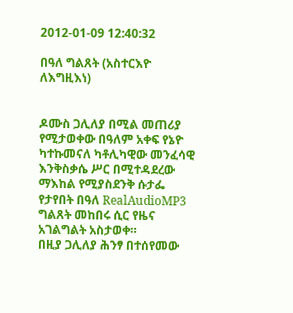2012-01-09 12:40:32

በዓለ ግልጸት (አስተርእዮ ለእግዚእነ)


ዶሙስ ጋሊለያ በሚል መጠሪያ የሚታወቀው በዓለም አቀፍ የኔዮ ካተኩመናለ ካቶሊካዊው መንፈሳዊ እንቅስቃሴ ሥር በሚተዳደረው ማእከል የሚያስደንቅ ሱታፌ የታየበት በዓለ RealAudioMP3 ግልጸት መከበሩ ሲር የዜና አገልግልት አስታወቀ።
በዚያ ጋሊለያ ሕንፃ በተሰየመው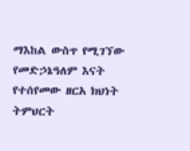ማእከል ውስጥ የሚገኘው የመድኃኔዓለም እናት የተሰየመው ዘርአ ክህነት ትምህርት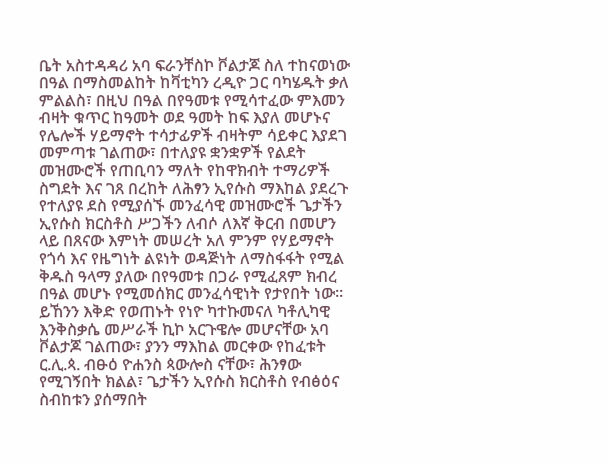ቤት አስተዳዳሪ አባ ፍራንቸስኮ ቮልታጆ ስለ ተከናወነው በዓል በማስመልከት ከቫቲካን ረዲዮ ጋር ባካሄዱት ቃለ ምልልስ፣ በዚህ በዓል በየዓመቱ የሚሳተፈው ምእመን ብዛት ቁጥር ከዓመት ወደ ዓመት ከፍ እያለ መሆኑና የሌሎች ሃይማኖት ተሳታፊዎች ብዛትም ሳይቀር እያደገ መምጣቱ ገልጠው፣ በተለያዩ ቋንቋዎች የልደት መዝሙሮች የጠቢባን ማለት የከዋክብት ተማሪዎች ስግደት እና ገጸ በረከት ለሕፃን ኢየሱስ ማእከል ያደረጉ የተለያዩ ደስ የሚያሰኙ መንፈሳዊ መዝሙሮች ጌታችን ኢየሱስ ክርስቶስ ሥጋችን ለብሶ ለእኛ ቅርብ በመሆን ላይ በጸናው እምነት መሠረት አለ ምንም የሃይማኖት የጎሳ እና የዜግነት ልዩነት ወዳጅነት ለማስፋፋት የሚል ቅዱስ ዓላማ ያለው በየዓመቱ በጋራ የሚፈጸም ክብረ በዓል መሆኑ የሚመሰክር መንፈሳዊነት የታየበት ነው።
ይኸንን እቅድ የወጠኑት የነዮ ካተኩመናለ ካቶሊካዊ እንቅስቃሴ መሥራች ኪኮ አርጉዌሎ መሆናቸው አባ ቮልታጆ ገልጠው፣ ያንን ማእከል መርቀው የከፈቱት ር.ሊ.ጳ. ብፁዕ ዮሐንስ ጳውሎስ ናቸው፣ ሕንፃው የሚገኝበት ክልል፣ ጌታችን ኢየሱስ ክርስቶስ የብፅዕና ስብከቱን ያሰማበት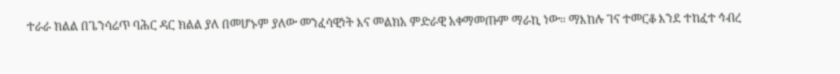ተራራ ክልል በጌንሳሬጥ ባሕር ዳር ክልል ያለ በመሆኑም ያለው መንፈሳዊነት እና መልክአ ምድራዊ አቀማመጡም ማራኪ ነው። ማእከሉ ገና ተመርቆ እንደ ተከፈተ ኅብረ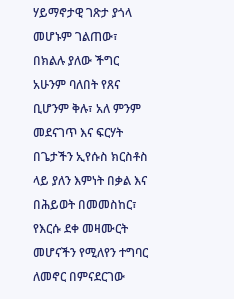ሃይማኖታዊ ገጽታ ያጎላ መሆኑም ገልጠው፣ በክልሉ ያለው ችግር አሁንም ባለበት የጸና ቢሆንም ቅሉ፣ አለ ምንም መደናገጥ እና ፍርሃት በጌታችን ኢየሱስ ክርስቶስ ላይ ያለን እምነት በቃል እና በሕይወት በመመስከር፣ የእርሱ ደቀ መዛሙርት መሆናችን የሚለየን ተግባር ለመኖር በምናደርገው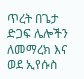ጥረት በጌታ ድጋፍ ሌሎችን ለመማረክ እና ወደ ኢየሱስ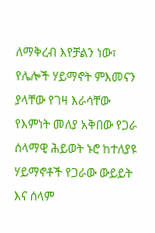ለማቅረብ እየቻልን ነው፣ የሌሎች ሃይማኖት ምእመናን ያላቸው የገዛ እራሳቸው የእምነት መለያ አቅበው የጋራ ሰላማዊ ሕይወት ኑሮ ከተለያዩ ሃይማኖቶች የጋራው ውይይት እና ሰላም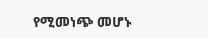የሚመነጭ መሆኑ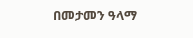በመታመን ዓላማ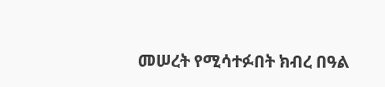መሠረት የሚሳተፉበት ክብረ በዓል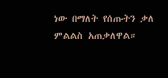ነው በማለት የሰጡትን ቃለ ምልልስ አጠቃለዋል።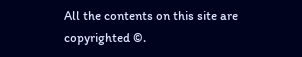All the contents on this site are copyrighted ©.